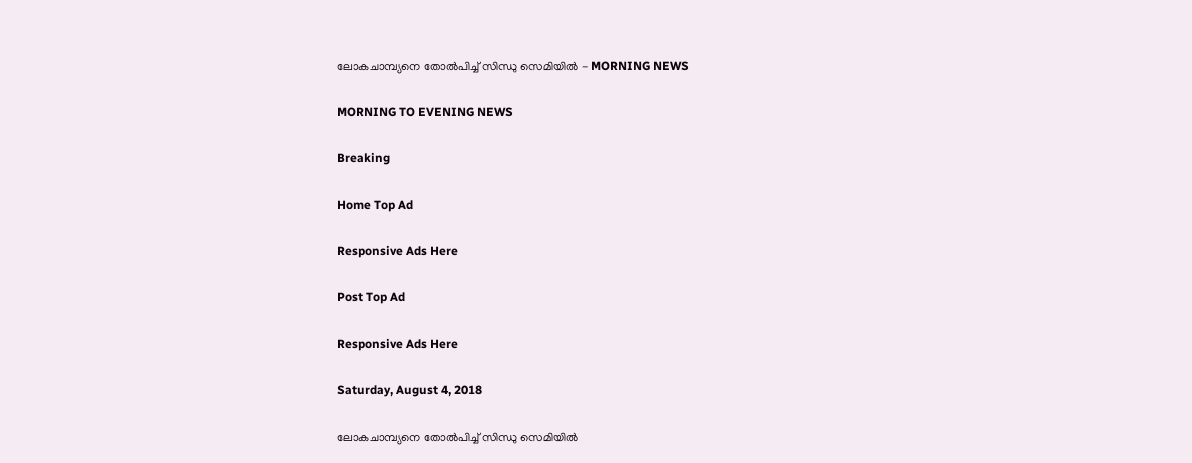ലോകചാമ്പ്യനെ തോല്‍പിച്ച് സിന്ധു സെമിയില്‍ - MORNING NEWS

MORNING TO EVENING NEWS

Breaking

Home Top Ad

Responsive Ads Here

Post Top Ad

Responsive Ads Here

Saturday, August 4, 2018

ലോകചാമ്പ്യനെ തോല്‍പിച്ച് സിന്ധു സെമിയില്‍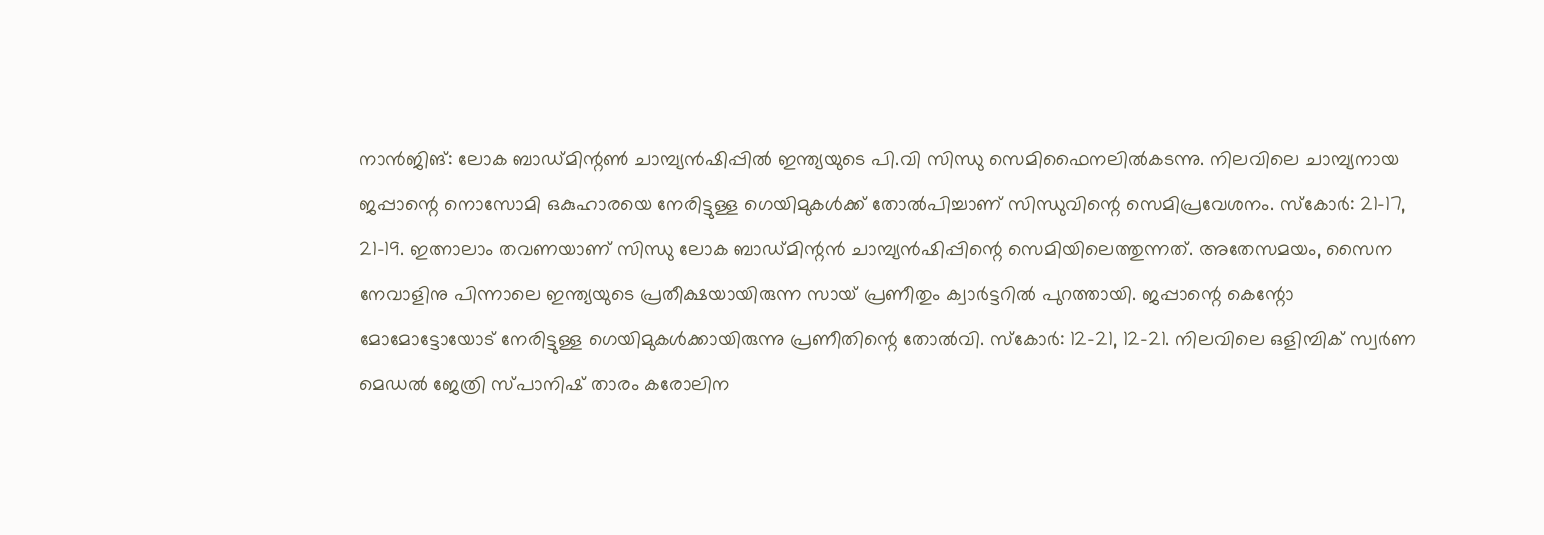നാൻജിങ്: ലോക ബാഡ്മിന്റൺ ചാമ്പ്യൻഷിപ്പിൽ ഇന്ത്യയുടെ പി.വി സിന്ധു സെമിഫൈനലിൽകടന്നു. നിലവിലെ ചാമ്പ്യനായ ജപ്പാന്റെ നൊസോമി ഒകുഹാരയെ നേരിട്ടുള്ള ഗെയിമുകൾക്ക് തോൽപിച്ചാണ് സിന്ധുവിന്റെ സെമിപ്രവേശനം. സ്കോർ: 21-17, 21-19. ഇത്നാലാം തവണയാണ് സിന്ധു ലോക ബാഡ്മിന്റൻ ചാമ്പ്യൻഷിപ്പിന്റെ സെമിയിലെത്തുന്നത്. അതേസമയം, സൈന നേവാളിനു പിന്നാലെ ഇന്ത്യയുടെ പ്രതീക്ഷയായിരുന്ന സായ് പ്രണീതും ക്വാർട്ടറിൽ പുറത്തായി. ജപ്പാന്റെ കെന്റോ മോമോട്ടോയോട് നേരിട്ടുള്ള ഗെയിമുകൾക്കായിരുന്നു പ്രണീതിന്റെ തോൽവി. സ്കോർ: 12-21, 12-21. നിലവിലെ ഒളിമ്പിക് സ്വർണ മെഡൽ ജേത്രി സ്പാനിഷ് താരം കരോലിന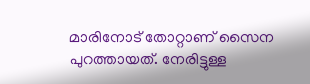മാരിനോട് തോറ്റാണ് സൈന പുറത്തായത്. നേരിട്ടുള്ള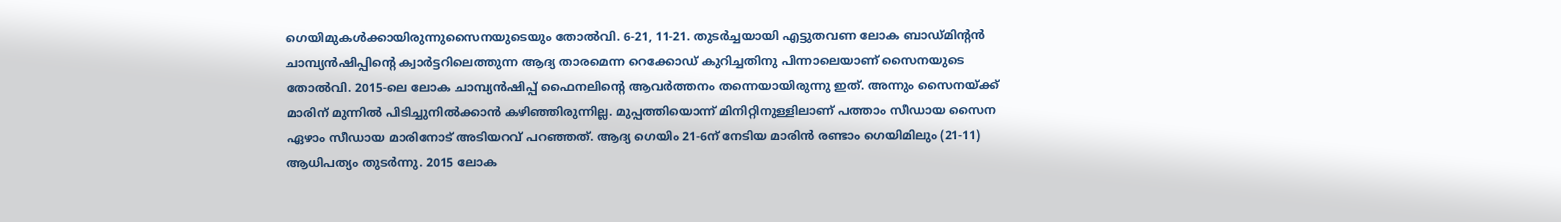ഗെയിമുകൾക്കായിരുന്നുസൈനയുടെയും തോൽവി. 6-21, 11-21. തുടർച്ചയായി എട്ടുതവണ ലോക ബാഡ്മിന്റൻ ചാമ്പ്യൻഷിപ്പിന്റെ ക്വാർട്ടറിലെത്തുന്ന ആദ്യ താരമെന്ന റെക്കോഡ് കുറിച്ചതിനു പിന്നാലെയാണ് സൈനയുടെ തോൽവി. 2015-ലെ ലോക ചാമ്പ്യൻഷിപ്പ് ഫൈനലിന്റെ ആവർത്തനം തന്നെയായിരുന്നു ഇത്. അന്നും സൈനയ്ക്ക് മാരിന് മുന്നിൽ പിടിച്ചുനിൽക്കാൻ കഴിഞ്ഞിരുന്നില്ല. മുപ്പത്തിയൊന്ന് മിനിറ്റിനുള്ളിലാണ് പത്താം സീഡായ സൈന ഏഴാം സീഡായ മാരിനോട് അടിയറവ് പറഞ്ഞത്. ആദ്യ ഗെയിം 21-6ന് നേടിയ മാരിൻ രണ്ടാം ഗെയിമിലും (21-11) ആധിപത്യം തുടർന്നു. 2015 ലോക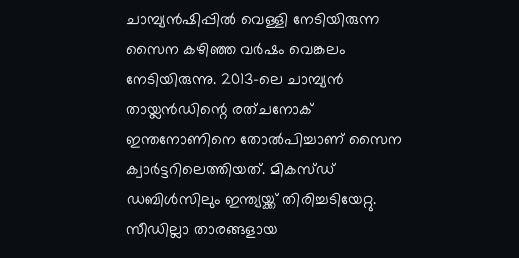ചാമ്പ്യൻഷിപ്പിൽ വെള്ളി നേടിയിരുന്ന സൈന കഴിഞ്ഞ വർഷം വെങ്കലം നേടിയിരുന്നു. 2013-ലെ ചാമ്പ്യൻ തായ്ലൻഡിന്റെ രത്ചനോക് ഇന്തനോണിനെ തോൽപിച്ചാണ് സൈന ക്വാർട്ടറിലെത്തിയത്. മികസ്ഡ് ഡബിൾസിലും ഇന്ത്യയ്ക്ക് തിരിച്ചടിയേറ്റു. സീഡില്ലാ താരങ്ങളായ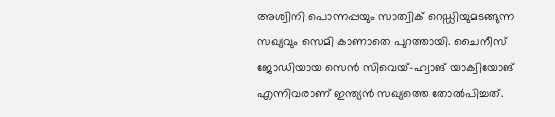അശ്വിനി പൊന്നപ്പയും സാത്വിക് റെഡ്ഡിയുമടങ്ങുന്ന സഖ്യവും സെമി കാണാതെ പുറത്തായി. ചൈനീസ് ജോഡിയായ സെൻ സിവെയ്-ഹ്വാങ് യാക്വിയോങ് എന്നിവരാണ് ഇന്ത്യൻ സഖ്യത്തെ തോൽപിച്ചത്.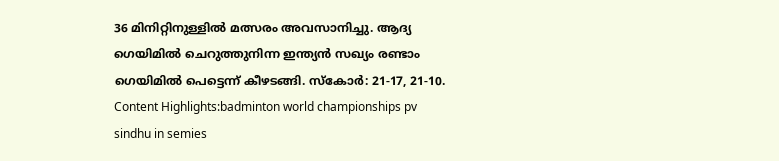36 മിനിറ്റിനുള്ളിൽ മത്സരം അവസാനിച്ചു. ആദ്യ ഗെയിമിൽ ചെറുത്തുനിന്ന ഇന്ത്യൻ സഖ്യം രണ്ടാം ഗെയിമിൽ പെട്ടെന്ന് കീഴടങ്ങി. സ്കോർ: 21-17, 21-10. Content Highlights:badminton world championships pv sindhu in semies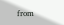from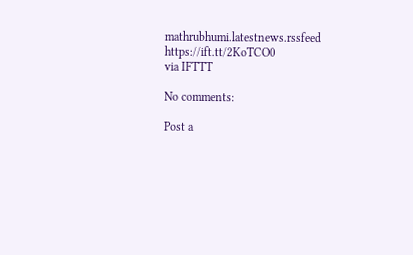mathrubhumi.latestnews.rssfeed https://ift.tt/2KoTCO0
via IFTTT

No comments:

Post a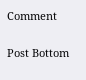Comment

Post Bottom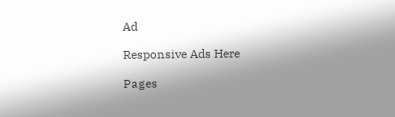Ad

Responsive Ads Here

Pages